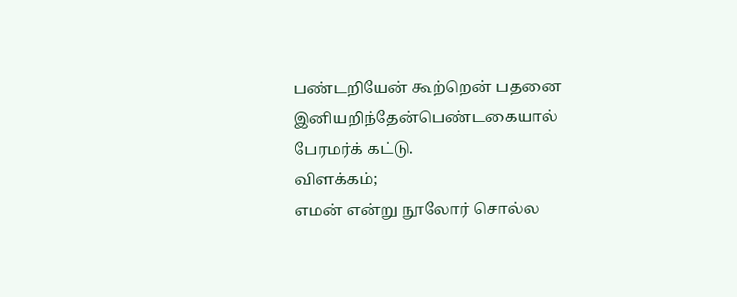பண்டறியேன் கூற்றென் பதனை இனியறிந்தேன்பெண்டகையால் பேரமர்க் கட்டு.
விளக்கம்;
எமன் என்று நூலோர் சொல்ல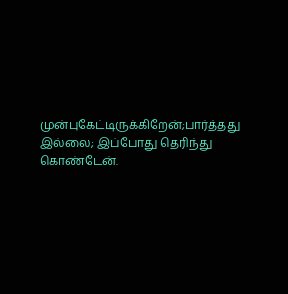முன்புகேட்டிருக்கிறேன்;பார்த்தது இல்லை; இப்போது தெரிந்து கொண்டேன்.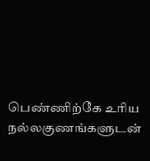பெண்ணிற்கே உரிய நல்லகுணங்களுடன்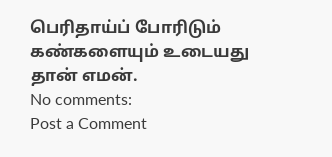பெரிதாய்ப் போரிடும் கண்களையும் உடையது தான் எமன்.
No comments:
Post a Comment